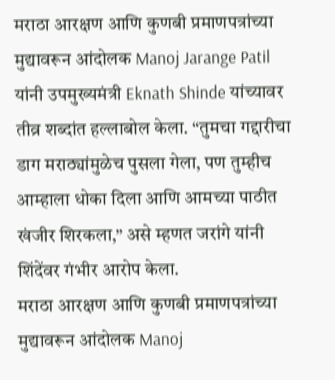मराठा आरक्षण आणि कुणबी प्रमाणपत्रांच्या मुद्यावरून आंदोलक Manoj Jarange Patil यांनी उपमुख्यमंत्री Eknath Shinde यांच्यावर तीव्र शब्दांत हल्लाबोल केला. “तुमचा गद्दारीचा डाग मराठ्यांमुळेच पुसला गेला, पण तुम्हीच आम्हाला धोका दिला आणि आमच्या पाठीत खंजीर शिरकला,” असे म्हणत जरांगे यांनी शिंदेंवर गंभीर आरोप केला.
मराठा आरक्षण आणि कुणबी प्रमाणपत्रांच्या मुद्यावरून आंदोलक Manoj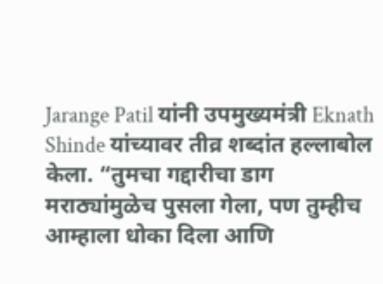Jarange Patil यांनी उपमुख्यमंत्री Eknath Shinde यांच्यावर तीव्र शब्दांत हल्लाबोल केला. “तुमचा गद्दारीचा डाग मराठ्यांमुळेच पुसला गेला, पण तुम्हीच आम्हाला धोका दिला आणि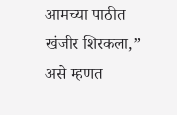आमच्या पाठीत खंजीर शिरकला,” असे म्हणत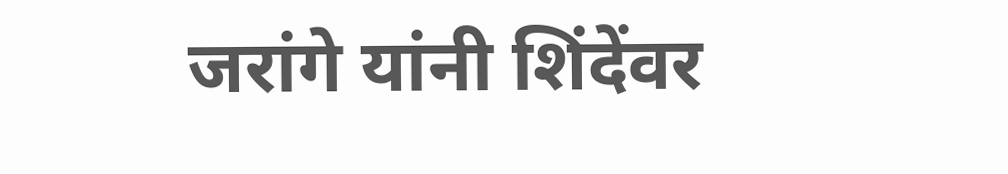जरांगे यांनी शिंदेंवर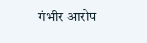गंभीर आरोप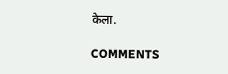केला.

COMMENTS